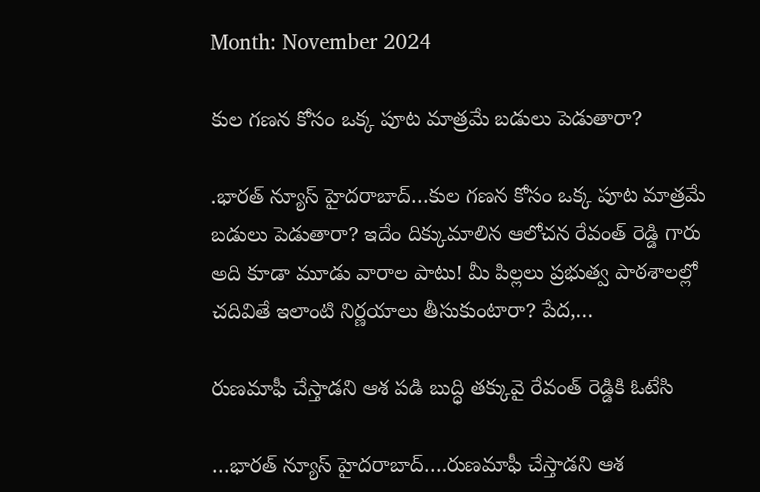Month: November 2024

కుల గణన కోసం ఒక్క పూట మాత్రమే బడులు పెడుతారా?

.భారత్ న్యూస్ హైదరాబాద్…కుల గణన కోసం ఒక్క పూట మాత్రమే బడులు పెడుతారా? ఇదేం దిక్కుమాలిన ఆలోచన రేవంత్ రెడ్డి గారు అది కూడా మూడు వారాల పాటు! మీ పిల్లలు ప్రభుత్వ పాఠశాలల్లో చదివితే ఇలాంటి నిర్ణయాలు తీసుకుంటారా? పేద,…

రుణమాఫీ చేస్తాడని ఆశ పడి బుద్ధి తక్కువై రేవంత్ రెడ్డికి ఓటేసి

…భారత్ న్యూస్ హైదరాబాద్….రుణమాఫీ చేస్తాడని ఆశ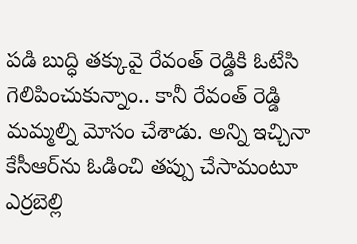పడి బుద్ధి తక్కువై రేవంత్ రెడ్డికి ఓటేసి గెలిపించుకున్నాం.. కానీ రేవంత్ రెడ్డి మమ్మల్ని మోసం చేశాడు. అన్ని ఇచ్చినా కేసీఆర్‌ను ఓడించి తప్పు చేసామంటూ ఎర్రబెల్లి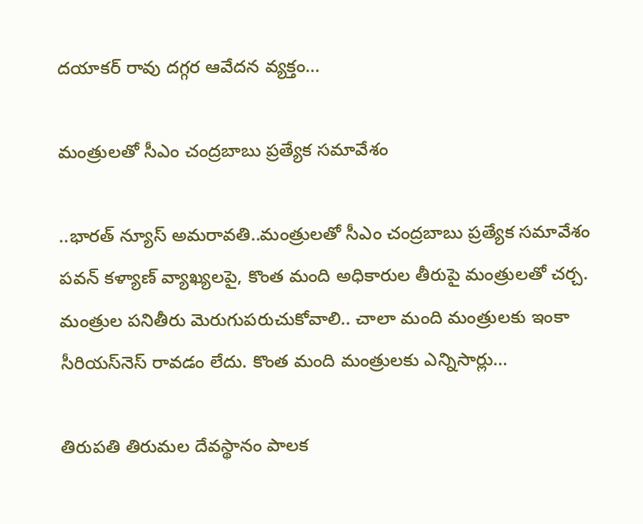దయాకర్ రావు దగ్గర ఆవేదన వ్యక్తం…

మంత్రులతో సీఎం చంద్రబాబు ప్రత్యేక సమావేశం

..భారత్ న్యూస్ అమరావతి..మంత్రులతో సీఎం చంద్రబాబు ప్రత్యేక సమావేశం పవన్ కళ్యాణ్ వ్యాఖ్యలపై, కొంత మంది అధికారుల తీరుపై మంత్రులతో చర్చ. మంత్రుల పనితీరు మెరుగుపరుచుకోవాలి.. చాలా మంది మంత్రులకు ఇంకా సీరియస్‌నెస్ రావడం లేదు. కొంత మంది మంత్రులకు ఎన్నిసార్లు…

తిరుపతి తిరుమల దేవస్థానం పాలక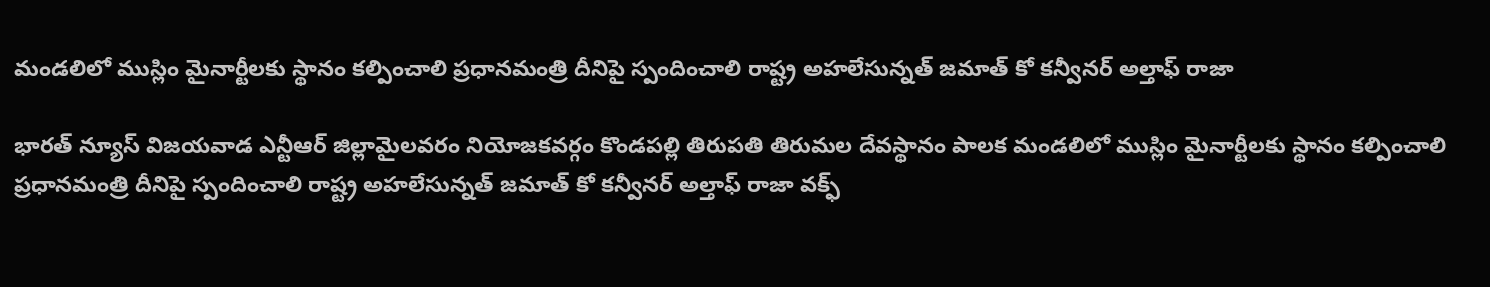మండలిలో ముస్లిం మైనార్టీలకు స్థానం కల్పించాలి ప్రధానమంత్రి దీనిపై స్పందించాలి రాష్ట్ర అహలేసున్నత్ జమాత్ కో కన్వీనర్ అల్తాఫ్ రాజా

భారత్ న్యూస్ విజయవాడ ఎన్టీఆర్ జిల్లామైలవరం నియోజకవర్గం కొండపల్లి తిరుపతి తిరుమల దేవస్థానం పాలక మండలిలో ముస్లిం మైనార్టీలకు స్థానం కల్పించాలి ప్రధానమంత్రి దీనిపై స్పందించాలి రాష్ట్ర అహలేసున్నత్ జమాత్ కో కన్వీనర్ అల్తాఫ్ రాజా వక్ఫ్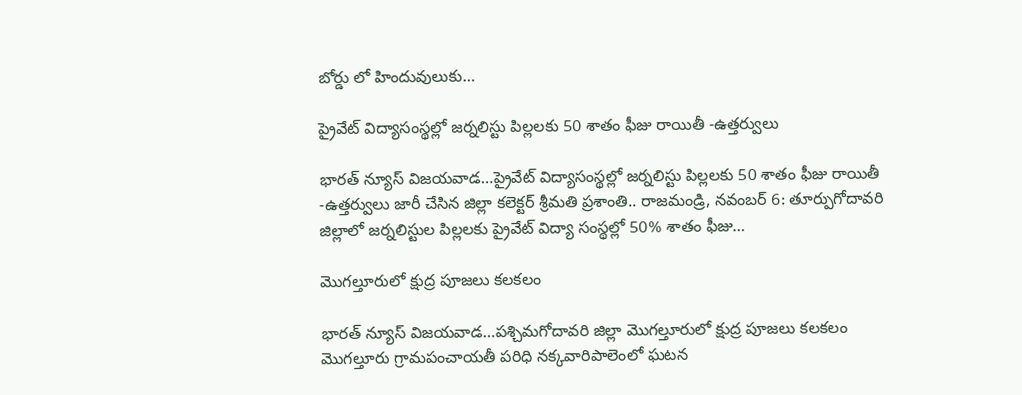బోర్డు లో హిందువులుకు…

ప్రైవేట్ విద్యాసంస్థల్లో జర్నలిస్టు పిల్లలకు 50 శాతం ఫీజు రాయితీ -ఉత్తర్వులు

భారత్ న్యూస్ విజయవాడ…ప్రైవేట్ విద్యాసంస్థల్లో జర్నలిస్టు పిల్లలకు 50 శాతం ఫీజు రాయితీ -ఉత్తర్వులు జారీ చేసిన జిల్లా కలెక్టర్ శ్రీమతి ప్రశాంతి.. రాజమండ్రి, నవంబర్ 6: తూర్పుగోదావరి జిల్లాలో జర్నలిస్టుల పిల్లలకు ప్రైవేట్ విద్యా సంస్థల్లో 50% శాతం ఫీజు…

మొగల్తూరులో క్షుద్ర పూజలు కలకలం

భారత్ న్యూస్ విజయవాడ…పశ్చిమగోదావరి జిల్లా మొగల్తూరులో క్షుద్ర పూజలు కలకలం మొగల్తూరు గ్రామపంచాయతీ పరిధి నక్కవారిపాలెంలో ఘటన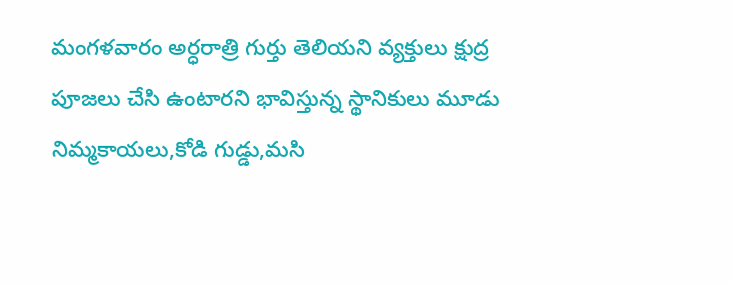మంగళవారం అర్ధరాత్రి గుర్తు తెలియని వ్యక్తులు క్షుద్ర పూజలు చేసి ఉంటారని భావిస్తున్న స్థానికులు మూడు నిమ్మకాయలు,కోడి గుడ్డు,మసి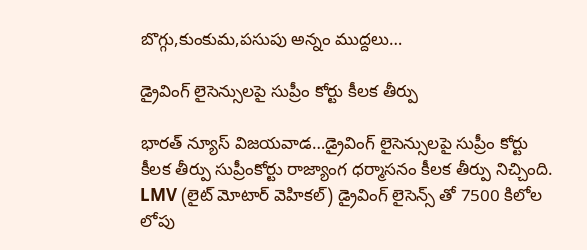బొగ్గు,కుంకుమ,పసుపు అన్నం ముద్దలు…

డ్రైవింగ్ లైసెన్సులపై సుప్రీం కోర్టు కీలక తీర్పు

భారత్ న్యూస్ విజయవాడ…డ్రైవింగ్ లైసెన్సులపై సుప్రీం కోర్టు కీలక తీర్పు సుప్రీంకోర్టు రాజ్యాంగ ధర్మాసనం కీలక తీర్పు నిచ్చింది. LMV (లైట్ మోటార్ వెహికల్) డ్రైవింగ్ లైసెన్స్ తో 7500 కిలోల లోపు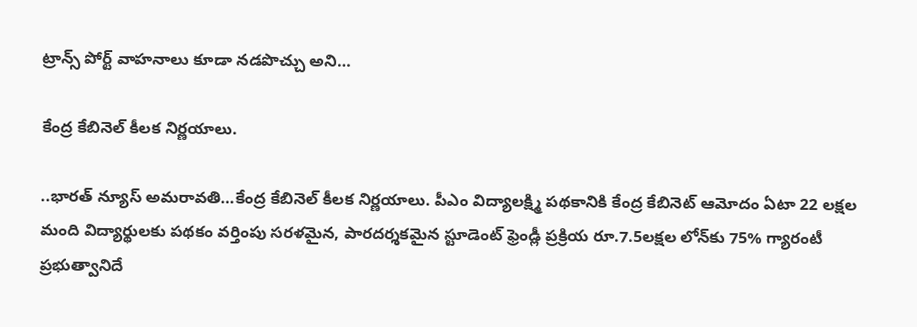ట్రాన్స్ పోర్ట్ వాహనాలు కూడా నడపొచ్చు అని…

కేంద్ర కేబినెల్‌ కీలక నిర్ణయాలు.

..భారత్ న్యూస్ అమరావతి…కేంద్ర కేబినెల్‌ కీలక నిర్ణయాలు. పీఎం విద్యాలక్ష్మి పథకానికి కేంద్ర కేబినెట్‌ ఆమోదం ఏటా 22 లక్షల మంది విద్యార్థులకు పథకం వర్తింపు సరళమైన, పారదర్శకమైన స్టూడెంట్‌ ఫ్రెండ్లీ ప్రక్రియ రూ.7.5లక్షల లోన్‌కు 75% గ్యారంటీ ప్రభుత్వానిదే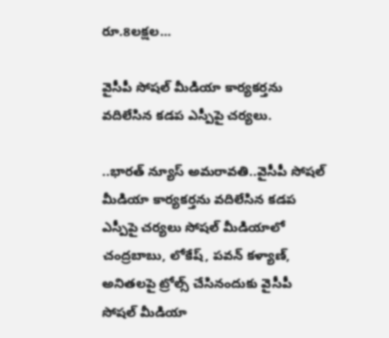రూ.8లక్షల…

వైసీపీ సోషల్ మీడియా కార్యకర్తను వదిలేసిన కడప ఎస్పీపై చర్యలు.

..భారత్ న్యూస్ అమరావతి..వైసీపీ సోషల్ మీడియా కార్యకర్తను వదిలేసిన కడప ఎస్పీపై చర్యలు సోషల్ మీడియాలో చంద్రబాబు, లోకేష్, పవన్ కళ్యాణ్, అనితలపై ట్రోల్స్ చేసినందుకు వైసీపీ సోషల్ మీడియా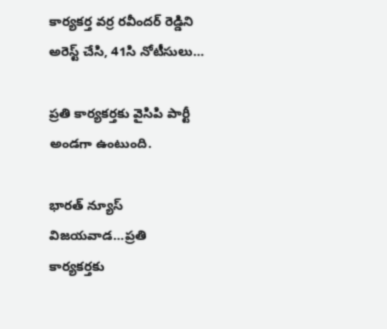కార్యకర్త వర్ర రవీందర్ రెడ్డిని అరెస్ట్ చేసి, 41సి నోటీసులు…

ప్రతి కార్యకర్తకు వైసిపి పార్టీ అండగా ఉంటుంది.

భారత్ న్యూస్ విజయవాడ…ప్రతి కార్యకర్తకు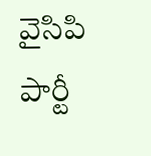వైసిపి పార్టీ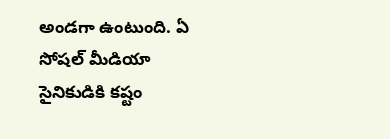అండగా ఉంటుంది. ఏ సోషల్ మీడియా సైనికుడికి కష్టం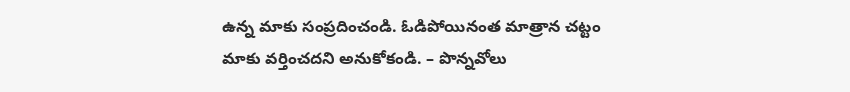ఉన్న మాకు సంప్రదించండి. ఓడిపోయినంత మాత్రాన చట్టం మాకు వర్తించదని అనుకోకండి. – పొన్నవోలు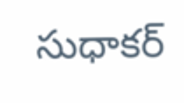సుధాకర్